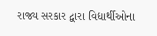રાજ્ય સરકાર દ્વારા વિદ્યાર્થીઓના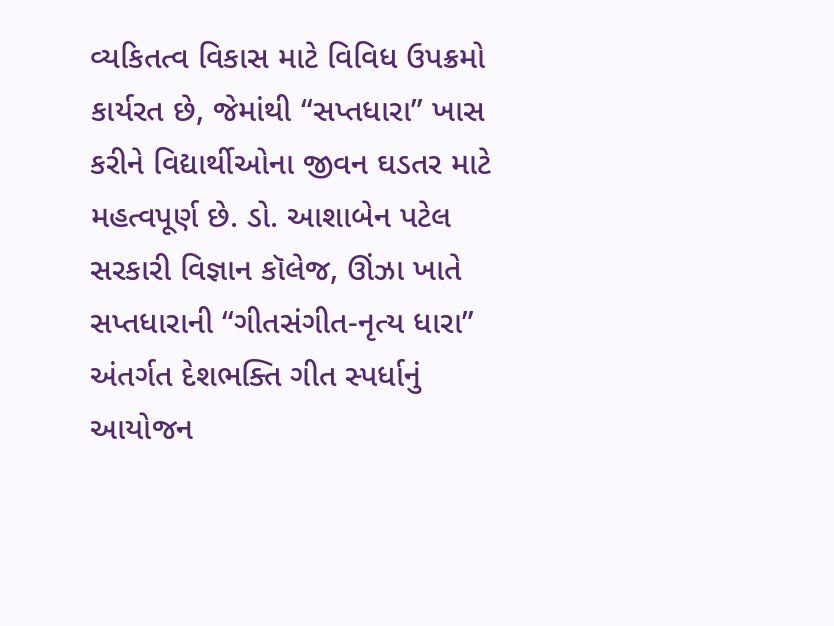વ્યકિતત્વ વિકાસ માટે વિવિધ ઉપક્રમો કાર્યરત છે, જેમાંથી “સપ્તધારા” ખાસ કરીને વિદ્યાર્થીઓના જીવન ઘડતર માટે મહત્વપૂર્ણ છે. ડો. આશાબેન પટેલ સરકારી વિજ્ઞાન કૉલેજ, ઊંઝા ખાતે સપ્તધારાની “ગીતસંગીત-નૃત્ય ધારા” અંતર્ગત દેશભક્તિ ગીત સ્પર્ધાનું આયોજન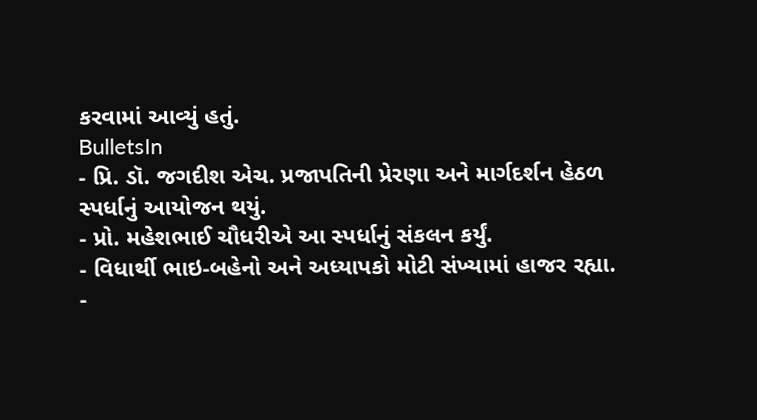કરવામાં આવ્યું હતું.
BulletsIn
- પ્રિ. ડૉ. જગદીશ એચ. પ્રજાપતિની પ્રેરણા અને માર્ગદર્શન હેઠળ સ્પર્ધાનું આયોજન થયું.
- પ્રો. મહેશભાઈ ચૌધરીએ આ સ્પર્ધાનું સંકલન કર્યું.
- વિધાર્થી ભાઇ-બહેનો અને અધ્યાપકો મોટી સંખ્યામાં હાજર રહ્યા.
-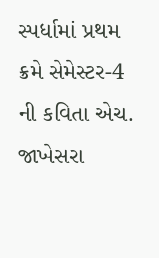સ્પર્ધામાં પ્રથમ ક્રમે સેમેસ્ટર-4 ની કવિતા એચ. જાખેસરા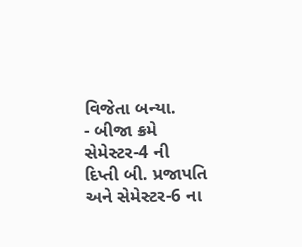વિજેતા બન્યા.
- બીજા ક્રમે સેમેસ્ટર-4 ની દિપ્તી બી. પ્રજાપતિ અને સેમેસ્ટર-6 ના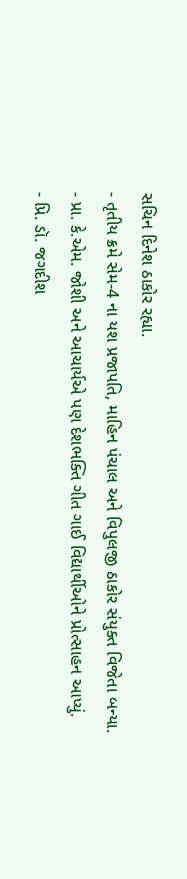સચિન દિનેશ ઠાકોર રહ્યા.
- તૃતીય ક્રમે સેમ-4 ના યશ પ્રજાપતિ, માહિન પંચાલ અને વિપુલજી ઠાકોર સંયુક્ત વિજેતા બન્યા.
- પ્રા. કે.એમ. જોશી અને આચાર્યએ પણ દેશભક્તિ ગીત ગાઈ વિદ્યાર્થીઓને પ્રોત્સાહન આપ્યું.
- પ્રિ. ડૉ. જગદીશ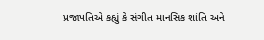પ્રજાપતિએ કહ્યું કે સંગીત માનસિક શાંતિ અને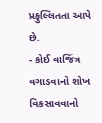પ્રફુલ્લિતતા આપે છે.
- કોઈ વાજિંત્ર વગાડવાનો શોખ વિકસાવવાનો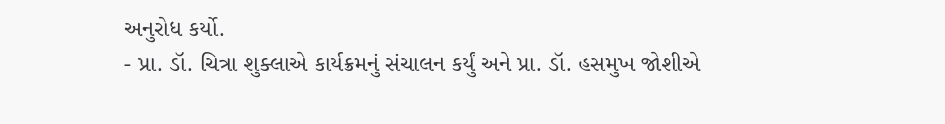અનુરોધ કર્યો.
- પ્રા. ડૉ. ચિત્રા શુક્લાએ કાર્યક્રમનું સંચાલન કર્યું અને પ્રા. ડૉ. હસમુખ જોશીએ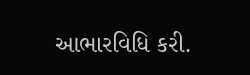આભારવિધિ કરી.